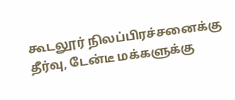கூடலூர் நிலப்பிரச்சனைக்கு தீர்வு, டேன்டீ மக்களுக்கு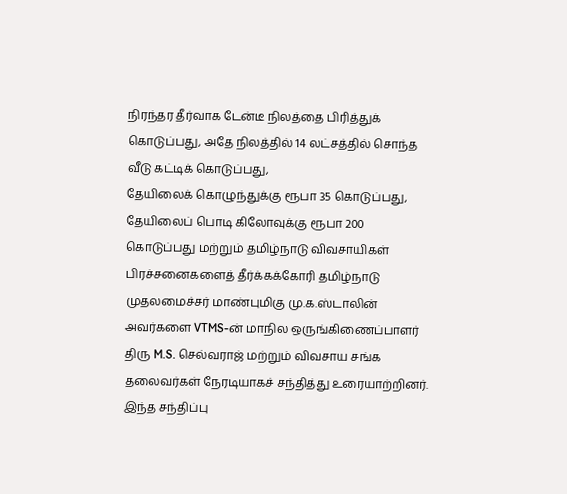நிரந்தர தீர்வாக டேன்டீ நிலத்தை பிரித்துக் கொடுப்பது, அதே நிலத்தில் 14 லட்சத்தில் சொந்த வீடு கட்டிக் கொடுப்பது,
தேயிலைக் கொழுந்துக்கு ரூபா 35 கொடுப்பது, தேயிலைப் பொடி கிலோவுக்கு ரூபா 200 கொடுப்பது மற்றும் தமிழ்நாடு விவசாயிகள் பிரச்சனைகளைத் தீர்க்கக்கோரி தமிழ்நாடு முதலமைச்சர் மாண்புமிகு மு.க.ஸ்டாலின் அவர்களை VTMS-ன் மாநில ஒருங்கிணைப்பாளர் திரு M.S. செல்வராஜ் மற்றும் விவசாய சங்க தலைவர்கள் நேரடியாகச் சந்தித்து உரையாற்றினர்.
இந்த சந்திப்பு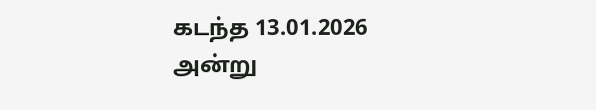கடந்த 13.01.2026 அன்று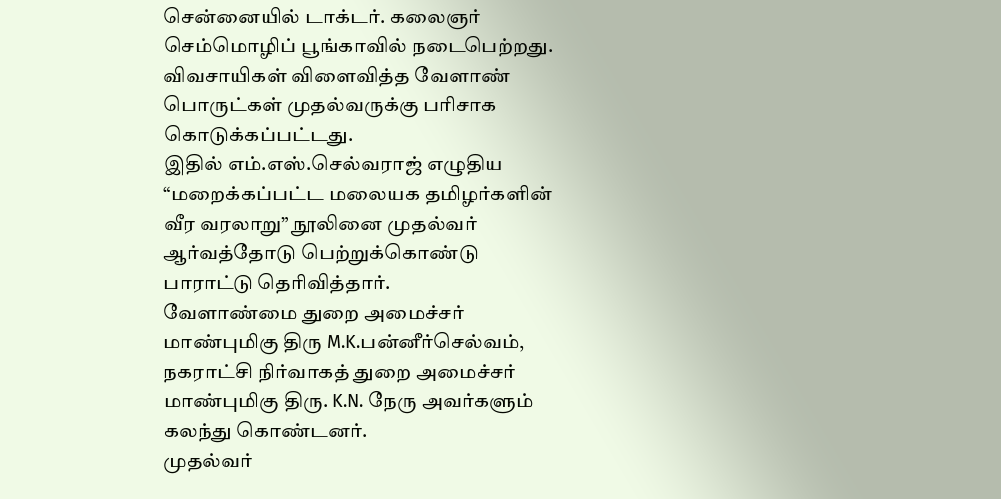சென்னையில் டாக்டர். கலைஞர் செம்மொழிப் பூங்காவில் நடைபெற்றது. விவசாயிகள் விளைவித்த வேளாண் பொருட்கள் முதல்வருக்கு பரிசாக கொடுக்கப்பட்டது.
இதில் எம்.எஸ்.செல்வராஜ் எழுதிய “மறைக்கப்பட்ட மலையக தமிழர்களின் வீர வரலாறு” நூலினை முதல்வர் ஆர்வத்தோடு பெற்றுக்கொண்டு பாராட்டு தெரிவித்தார்.
வேளாண்மை துறை அமைச்சர் மாண்புமிகு திரு M.K.பன்னீர்செல்வம், நகராட்சி நிர்வாகத் துறை அமைச்சர் மாண்புமிகு திரு. K.N. நேரு அவர்களும் கலந்து கொண்டனர்.
முதல்வர்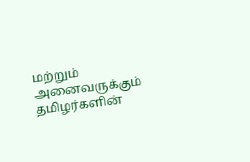மற்றும் அனைவருக்கும் தமிழர்களின்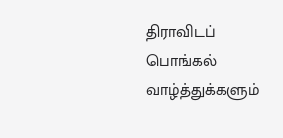திராவிடப் பொங்கல் வாழ்த்துக்களும்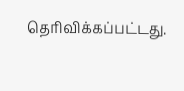தெரிவிக்கப்பட்டது.